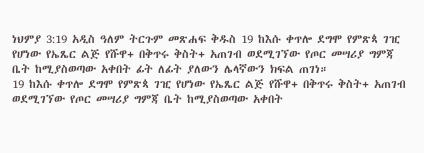ነህምያ 3:19 አዲስ ዓለም ትርጉም መጽሐፍ ቅዱስ 19 ከእሱ ቀጥሎ ደግሞ የምጽጳ ገዢ የሆነው የኤጼር ልጅ የሹዋ+ በቅጥሩ ቅስት+ አጠገብ ወደሚገኘው የጦር መሣሪያ ግምጃ ቤት ከሚያስወጣው አቀበት ፊት ለፊት ያለውን ሌላኛውን ክፍል ጠገነ።
19 ከእሱ ቀጥሎ ደግሞ የምጽጳ ገዢ የሆነው የኤጼር ልጅ የሹዋ+ በቅጥሩ ቅስት+ አጠገብ ወደሚገኘው የጦር መሣሪያ ግምጃ ቤት ከሚያስወጣው አቀበት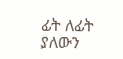ፊት ለፊት ያለውን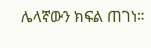ሌላኛውን ክፍል ጠገነ።